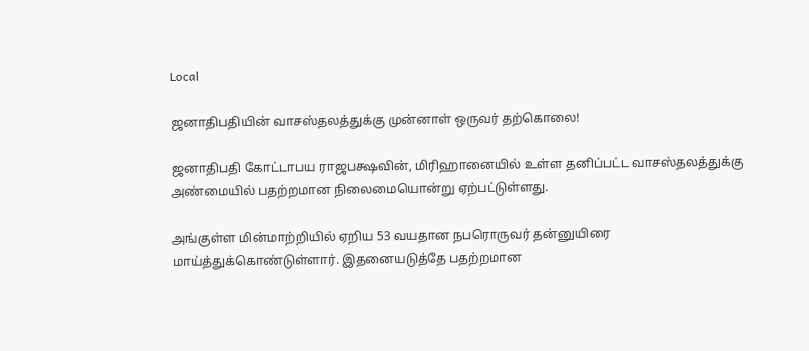Local

ஜனாதிபதியின் வாசஸ்தலத்துக்கு முன்னாள் ஒருவர் தற்கொலை!

ஜனாதிபதி கோட்டாபய ராஜபக்ஷவின், மிரிஹானையில் உள்ள தனிப்பட்ட வாசஸ்தலத்துக்கு அண்மையில் பதற்றமான நிலைமையொன்று ஏற்பட்டுள்ளது.

அங்குள்ள மின்மாற்றியில் ஏறிய 53 வயதான நபரொருவர் தன்னுயிரை மாய்த்துக்கொண்டுள்ளார். இதனையடுத்தே பதற்றமான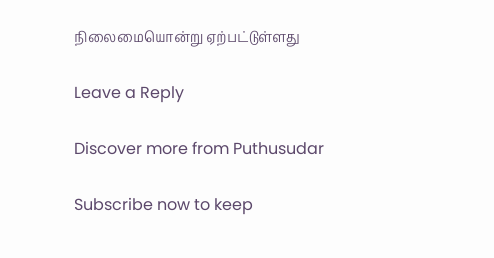நிலைமையொன்று ஏற்பட்டுள்ளது

Leave a Reply

Discover more from Puthusudar

Subscribe now to keep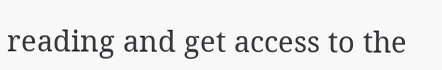reading and get access to the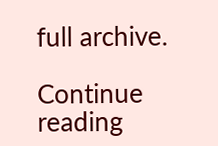full archive.

Continue reading